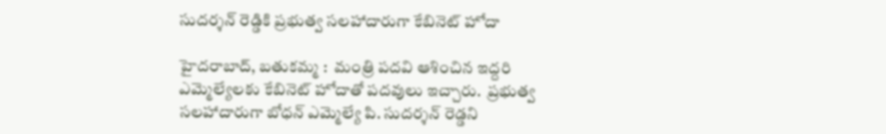సుదర్శన్ రెడ్డికి ప్రభుత్వ సలహాదారుగా కేబినెట్ హోదా

హైదరాబాద్, బతుకమ్మ :  మంత్రి పదవి ఆశించిన ఇద్దరి ఎమ్మెల్యేలకు కేబినెట్ హోదాతో పదవులు ఇచ్చారు.  ప్రభుత్వ సలహాదారుగా బోధన్ ఎమ్మెల్యే పి. సుదర్శన్ రెడ్డని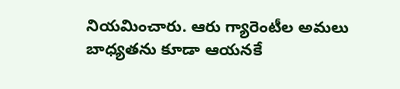నియమించారు. ఆరు గ్యారెంటీల అమలు బాధ్యతను కూడా ఆయనకే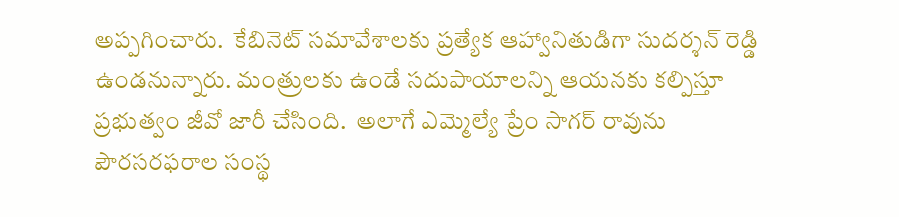అప్పగించారు.  కేబినెట్ సమావేశాలకు ప్రత్యేక ఆహ్వానితుడిగా సుదర్శన్ రెడ్డి ఉండనున్నారు. మంత్రులకు ఉండే సదుపాయాలన్ని ఆయనకు కల్పిస్తూ ప్రభుత్వం జీవో జారీ చేసింది.  అలాగే ఎమ్మెల్యే ప్రేం సాగర్ రావును పౌరసరఫరాల సంస్థ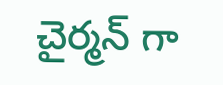చైర్మన్ గా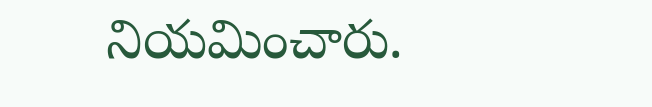నియమించారు.